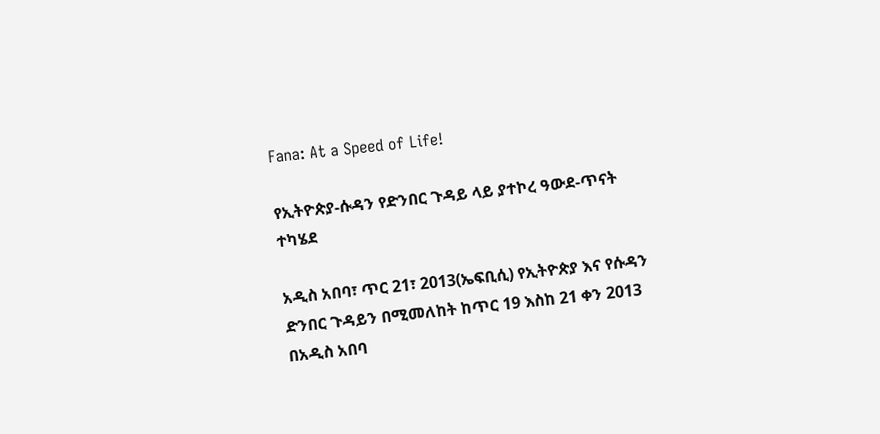Fana: At a Speed of Life!

የኢትዮጵያ-ሱዳን የድንበር ጉዳይ ላይ ያተኮረ ዓውደ-ጥናት ተካሄደ

አዲስ አበባ፣ ጥር 21፣ 2013(ኤፍቢሲ) የኢትዮጵያ እና የሱዳን ድንበር ጉዳይን በሚመለከት ከጥር 19 እስከ 21 ቀን 2013 በአዲስ አበባ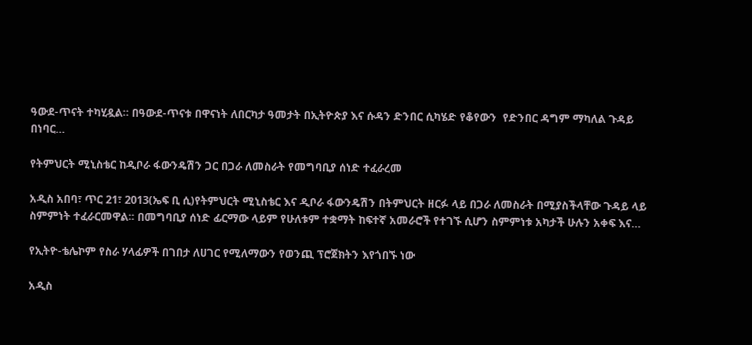ዓውደ-ጥናት ተካሂዷል። በዓውደ-ጥናቱ በዋናነት ለበርካታ ዓመታት በኢትዮጵያ እና ሱዳን ድንበር ሲካሄድ የቆየውን  የድንበር ዳግም ማካለል ጉዳይ በነባር…

የትምህርት ሚኒስቴር ከዲቦራ ፋውንዴሽን ጋር በጋራ ለመስራት የመግባቢያ ሰነድ ተፈራረመ

አዲስ አበባ፣ ጥር 21፣ 2013(ኤፍ ቢ ሲ)የትምህርት ሚኒስቴር እና ዲቦራ ፋውንዴሽን በትምህርት ዘርፉ ላይ በጋራ ለመስራት በሚያስችላቸው ጉዳይ ላይ ስምምነት ተፈራርመዋል፡፡ በመግባቢያ ሰነድ ፊርማው ላይም የሁለቱም ተቋማት ከፍተኛ አመራሮች የተገኙ ሲሆን ስምምነቱ አካታች ሁሉን አቀፍ እና…

የኢትዮ-ቴሌኮም የስራ ሃላፊዎች በገበታ ለሀገር የሚለማውን የወንጪ ፕሮጀክትን እየጎበኙ ነው

አዲስ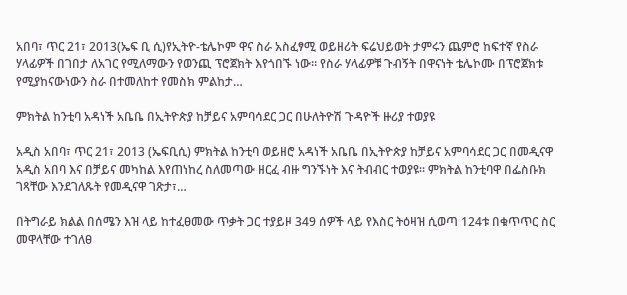አበባ፣ ጥር 21፣ 2013(ኤፍ ቢ ሲ)የኢትዮ-ቴሌኮም ዋና ስራ አስፈፃሚ ወይዘሪት ፍሬህይወት ታምሩን ጨምሮ ከፍተኛ የስራ ሃላፊዎች በገበታ ለአገር የሚለማውን የወንጪ ፕሮጀክት እየጎበኙ ነው። የስራ ሃላፊዎቹ ጉብኝት በዋናነት ቴሌኮሙ በፕሮጀክቱ የሚያከናውነውን ስራ በተመለከተ የመስክ ምልከታ…

ምክትል ከንቲባ አዳነች አቤቤ በኢትዮጵያ ከቻይና አምባሳደር ጋር በሁለትዮሽ ጉዳዮች ዙሪያ ተወያዩ

አዲስ አበባ፣ ጥር 21፣ 2013 (ኤፍቢሲ) ምክትል ከንቲባ ወይዘሮ አዳነች አቤቤ በኢትዮጵያ ከቻይና አምባሳደር ጋር በመዲናዋ አዲስ አበባ እና በቻይና መካከል እየጠነከረ ስለመጣው ዘርፈ ብዙ ግንኙነት እና ትብብር ተወያዩ፡፡ ምክትል ከንቲባዋ በፌስቡክ ገጻቸው እንደገለጹት የመዲናዋ ገጽታ፣…

በትግራይ ክልል በሰሜን እዝ ላይ ከተፈፀመው ጥቃት ጋር ተያይዞ 349 ሰዎች ላይ የእስር ትዕዛዝ ሲወጣ 124ቱ በቁጥጥር ስር መዋላቸው ተገለፀ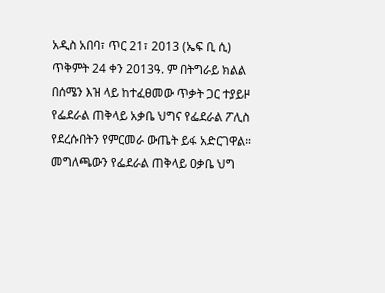አዲስ አበባ፣ ጥር 21፣ 2013 (ኤፍ ቢ ሲ) ጥቅምት 24 ቀን 2013ዓ. ም በትግራይ ክልል በሰሜን እዝ ላይ ከተፈፀመው ጥቃት ጋር ተያይዞ የፌደራል ጠቅላይ አቃቤ ህግና የፌደራል ፖሊስ የደረሱበትን የምርመራ ውጤት ይፋ አድርገዋል። መግለጫውን የፌደራል ጠቅላይ ዐቃቤ ህግ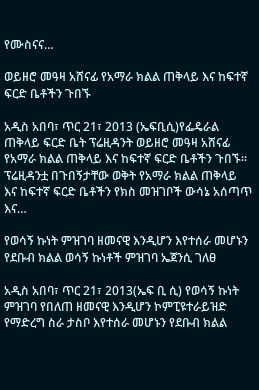የሙስናና…

ወይዘሮ መዓዛ አሸናፊ የአማራ ክልል ጠቅላይ እና ከፍተኛ ፍርድ ቤቶችን ጉበኙ

አዲስ አበባ፣ ጥር 21፣ 2013 (ኤፍቢሲ)የፌዴራል ጠቅላይ ፍርድ ቤት ፕሬዚዳንት ወይዘሮ መዓዛ አሸናፊ የአማራ ክልል ጠቅላይ እና ከፍተኛ ፍርድ ቤቶችን ጉበኙ፡፡ ፕሬዚዳንቷ በጉበኝታቸው ወቅት የአማራ ክልል ጠቅላይ እና ከፍተኛ ፍርድ ቤቶችን የክስ መዝገቦች ውሳኔ አሰጣጥ እና…

የወሳኝ ኩነት ምዝገባ ዘመናዊ እንዲሆን እየተሰራ መሆኑን የደቡብ ክልል ወሳኝ ኩነቶች ምዝገባ ኤጀንሲ ገለፀ

አዲስ አበባ፣ ጥር 21፣ 2013(ኤፍ ቢ ሲ) የወሳኝ ኩነት ምዝገባ የበለጠ ዘመናዊ እንዲሆን ኮምፒዩተራይዝድ የማድረግ ስራ ታስቦ እየተሰራ መሆኑን የደቡብ ክልል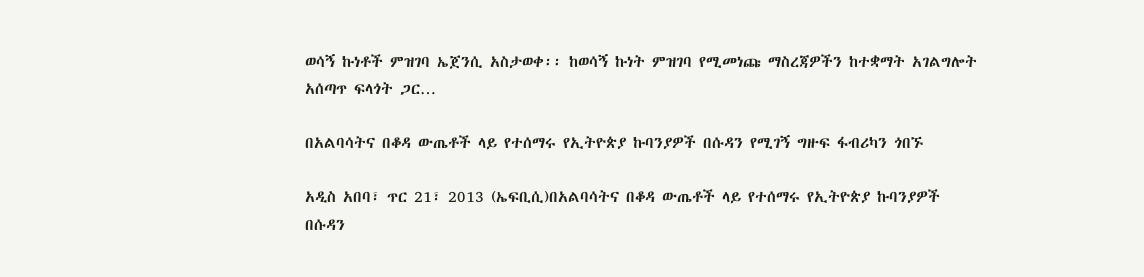ወሳኝ ኩነቶች ምዝገባ ኤጀንሲ አስታወቀ፡፡ ከወሳኝ ኩነት ምዝገባ የሚመነጩ ማስረጃዎችን ከተቋማት አገልግሎት አሰጣጥ ፍላጎት ጋር…

በአልባሳትና በቆዳ ውጤቶች ላይ የተሰማሩ የኢትዮጵያ ኩባንያዎች በሱዳን የሚገኝ ግዙፍ ፋብሪካን ጎበኙ

አዲስ አበባ፣ ጥር 21፣ 2013 (ኤፍቢሲ)በአልባሳትና በቆዳ ውጤቶች ላይ የተሰማሩ የኢትዮጵያ ኩባንያዎች በሱዳን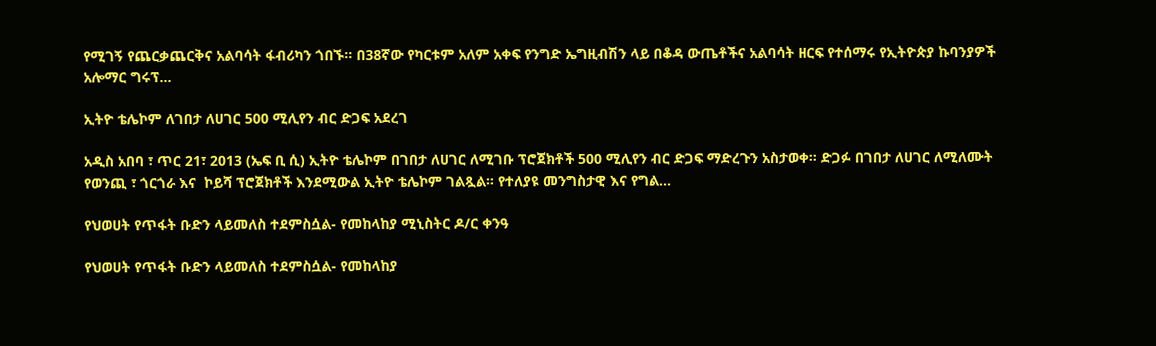የሚገኝ የጨርቃጨርቅና አልባሳት ፋብሪካን ጎበኙ፡፡ በ38ኛው የካርቱም አለም አቀፍ የንግድ ኤግዚብሽን ላይ በቆዳ ውጤቶችና አልባሳት ዘርፍ የተሰማሩ የኢትዮጵያ ኩባንያዎች አሎማር ግሩፕ…

ኢትዮ ቴሌኮም ለገበታ ለሀገር 500 ሚሊየን ብር ድጋፍ አደረገ

አዲስ አበባ ፣ ጥር 21፣ 2013 (ኤፍ ቢ ሲ) ኢትዮ ቴሌኮም በገበታ ለሀገር ለሚገቡ ፕሮጀክቶች 500 ሚሊየን ብር ድጋፍ ማድረጉን አስታወቀ። ድጋፉ በገበታ ለሀገር ለሚለሙት  የወንጪ ፣ ጎርጎራ እና  ኮይሻ ፕሮጀክቶች እንደሚውል ኢትዮ ቴሌኮም ገልጿል። የተለያዩ መንግስታዊ እና የግል…

የህወሀት የጥፋት ቡድን ላይመለስ ተደምስሷል- የመከላከያ ሚኒስትር ዶ/ር ቀንዓ

የህወሀት የጥፋት ቡድን ላይመለስ ተደምስሷል- የመከላከያ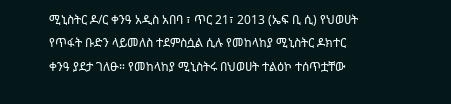ሚኒስትር ዶ/ር ቀንዓ አዲስ አበባ ፣ ጥር 21፣ 2013 (ኤፍ ቢ ሲ) የህወሀት የጥፋት ቡድን ላይመለስ ተደምስሷል ሲሉ የመከላከያ ሚኒስትር ዶክተር ቀንዓ ያደታ ገለፁ። የመከላከያ ሚኒስትሩ በህወሀት ተልዕኮ ተሰጥቷቸው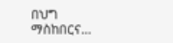በህግ ማስከበርና…